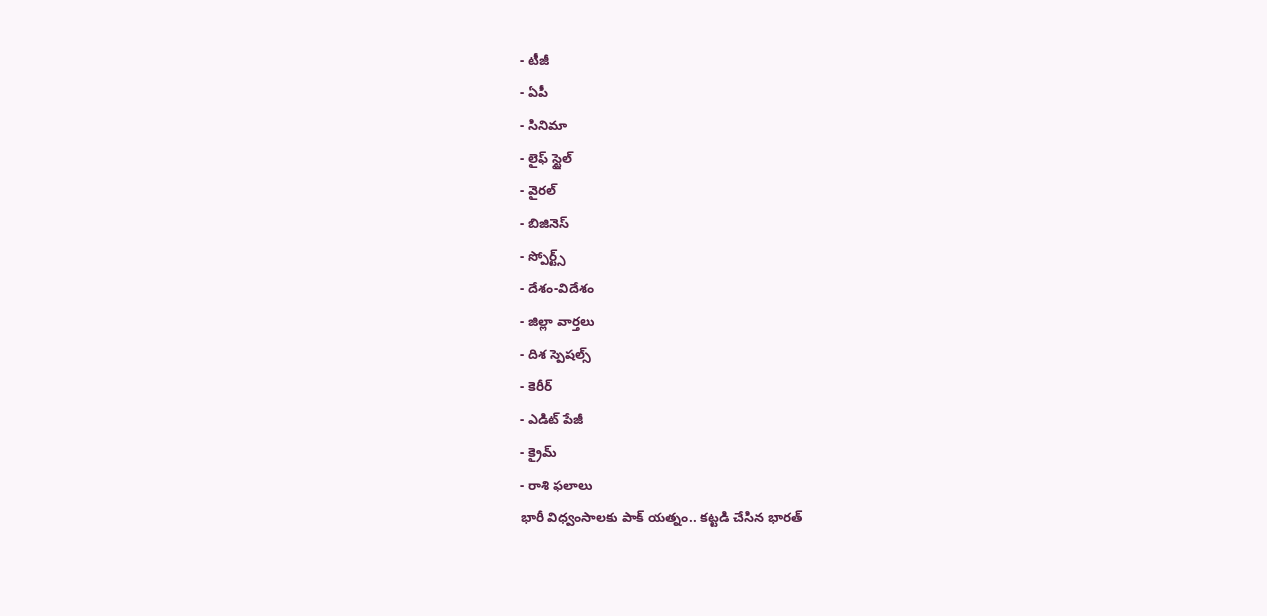- టీజీ
- ఏపీ
- సినిమా
- లైఫ్ స్టైల్
- వైరల్
- బిజినెస్
- స్పోర్ట్స్
- దేశం-విదేశం
- జిల్లా వార్తలు
- దిశ స్పెషల్స్
- కెరీర్
- ఎడిట్ పేజీ
- క్రైమ్
- రాశి ఫలాలు
భారీ విధ్వంసాలకు పాక్ యత్నం.. కట్టడి చేసిన భారత్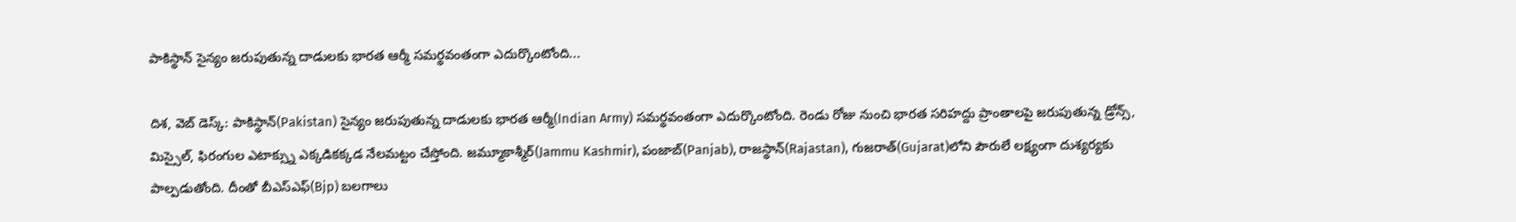పాకిస్థాన్ సైన్యం జరుపుతున్న దాడులకు భారత ఆర్మీ సమర్థవంతంగా ఎదుర్కొంటోంది...

దిశ, వెబ్ డెస్క్: పాకిస్థాన్(Pakistan) సైన్యం జరుపుతున్న దాడులకు భారత ఆర్మీ(Indian Army) సమర్థవంతంగా ఎదుర్కొంటోంది. రెండు రోజు నుంచి భారత సరిహద్దు ప్రాంతాలపై జరుపుతున్న డ్రోన్స్, మిస్సైల్, ఫిరంగుల ఎటాక్స్ను ఎక్కడికక్కడ నేలమట్టం చేస్తోంది. జమ్మూకాశ్మీర్(Jammu Kashmir), పంజాబ్(Panjab), రాజస్థాన్(Rajastan), గుజరాత్(Gujarat)లోని పౌరులే లక్ష్యంగా దుశ్యర్యకు పాల్పడుతోంది. దీంతో బీఎస్ఎఫ్(Bjp) బలగాలు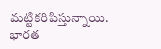మట్టికరిపిస్తున్నాయి. భారత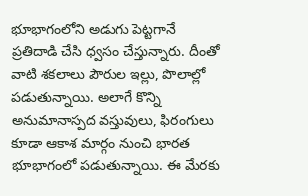భూభాగంలోని అడుగు పెట్టగానే ప్రతిదాడి చేసి ధ్వసం చేస్తున్నారు. దీంతో వాటి శకలాలు పౌరుల ఇల్లు, పొలాల్లో పడుతున్నాయి. అలాగే కొన్ని అనుమానాస్పద వస్తువులు, ఫిరంగులు కూడా ఆకాశ మార్గం నుంచి భారత భూభాగంలో పడుతున్నాయి. ఈ మేరకు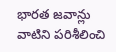భారత జవాన్లు వాటిని పరిశీలించి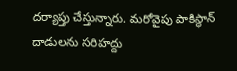దర్యాప్తు చేస్తున్నారు. మరోవైపు పాకిస్థాన్ దాడులను సరిహద్దు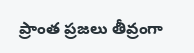ప్రాంత ప్రజలు తీవ్రంగా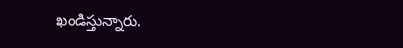ఖండిస్తున్నారు.